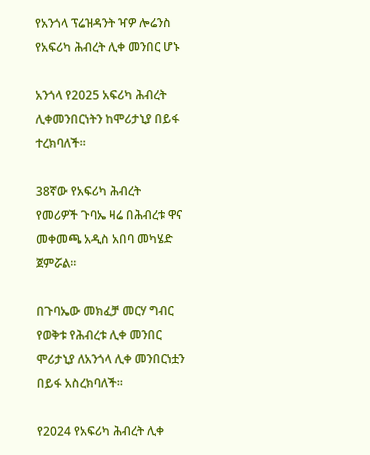የአንጎላ ፕሬዝዳንት ዣዎ ሎሬንስ የአፍሪካ ሕብረት ሊቀ መንበር ሆኑ

አንጎላ የ2025 አፍሪካ ሕብረት ሊቀመንበርነትን ከሞሪታኒያ በይፋ ተረክባለች።

38ኛው የአፍሪካ ሕብረት የመሪዎች ጉባኤ ዛሬ በሕብረቱ ዋና መቀመጫ አዲስ አበባ መካሄድ ጀምሯል።

በጉባኤው መክፈቻ መርሃ ግብር የወቅቱ የሕብረቱ ሊቀ መንበር ሞሪታኒያ ለአንጎላ ሊቀ መንበርነቷን በይፋ አስረክባለች።

የ2024 የአፍሪካ ሕብረት ሊቀ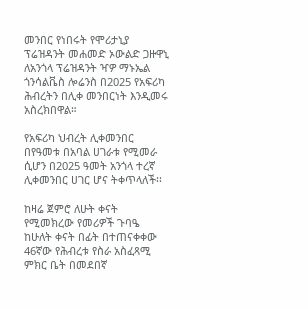መንበር የነበሩት የሞሪታኒያ ፕሬዝዳንት መሐመድ ኦውልድ ጋዙዋኒ ለአንጎላ ፕሬዝዳንት ዣዎ ማኑኤል ጎንሳልቬስ ሎሬንስ በ2025 የአፍሪካ ሕብረትን በሊቀ መንበርነት እንዲመሩ አስረክበዋል።

የአፍሪካ ህብረት ሊቀመንበር በየዓመቱ በአባል ሀገራቱ የሚመራ ሲሆን በ2025 ዓመት አንጎላ ተረኛ ሊቀመንበር ሀገር ሆና ትቀጥላለች፡፡

ከዛሬ ጀምሮ ለሁት ቀናት የሚመክረው የመሪዎች ጉባዔ ከሁለት ቀናት በፊት በተጠናቀቀው 46ኛው የሕብረቱ የስራ አስፈጻሚ ምክር ቤት በመደበኛ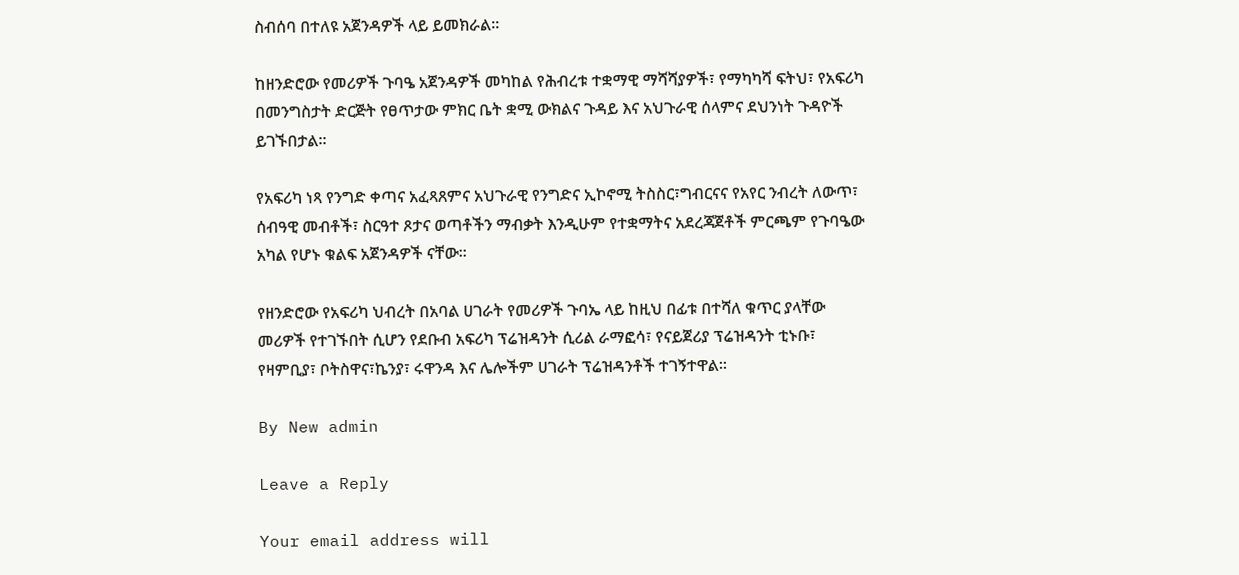ስብሰባ በተለዩ አጀንዳዎች ላይ ይመክራል።

ከዘንድሮው የመሪዎች ጉባዔ አጀንዳዎች መካከል የሕብረቱ ተቋማዊ ማሻሻያዎች፣ የማካካሻ ፍትህ፣ የአፍሪካ በመንግስታት ድርጅት የፀጥታው ምክር ቤት ቋሚ ውክልና ጉዳይ እና አህጉራዊ ሰላምና ደህንነት ጉዳዮች ይገኙበታል።

የአፍሪካ ነጻ የንግድ ቀጣና አፈጻጸምና አህጉራዊ የንግድና ኢኮኖሚ ትስስር፣ግብርናና የአየር ንብረት ለውጥ፣ ሰብዓዊ መብቶች፣ ስርዓተ ጾታና ወጣቶችን ማብቃት እንዲሁም የተቋማትና አደረጃጀቶች ምርጫም የጉባዔው አካል የሆኑ ቁልፍ አጀንዳዎች ናቸው።

የዘንድሮው የአፍሪካ ህብረት በአባል ሀገራት የመሪዎች ጉባኤ ላይ ከዚህ በፊቱ በተሻለ ቁጥር ያላቸው መሪዎች የተገኙበት ሲሆን የደቡብ አፍሪካ ፕሬዝዳንት ሲሪል ራማፎሳ፣ የናይጀሪያ ፕሬዝዳንት ቲኑቡ፣ የዛምቢያ፣ ቦትስዋና፣ኬንያ፣ ሩዋንዳ እና ሌሎችም ሀገራት ፕሬዝዳንቶች ተገኝተዋል፡፡

By New admin

Leave a Reply

Your email address will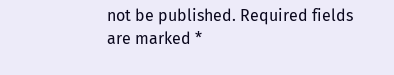not be published. Required fields are marked *